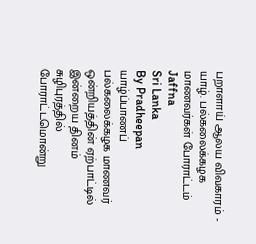பறாளாய் ஆலய விவகாரம் - யாழ். பல்கலைக்கழக மாணவர்கள் போராட்டம்
Jaffna
Sri Lanka
By Pradheepan
யாழ்ப்பாணப் பல்கலைக்கழக மாணவர் ஒன்றியத்தின் ஏற்பாட்டில் இன்றைய தினம் சுழிபுரத்தில் போராட்டமொன்று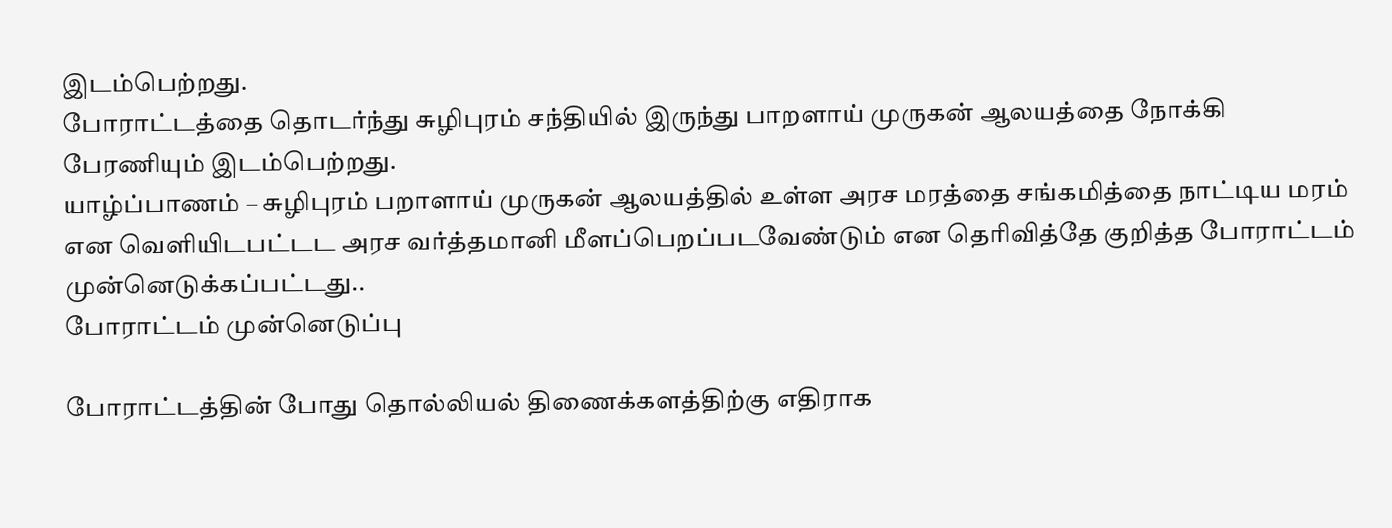இடம்பெற்றது.
போராட்டத்தை தொடர்ந்து சுழிபுரம் சந்தியில் இருந்து பாறளாய் முருகன் ஆலயத்தை நோக்கி பேரணியும் இடம்பெற்றது.
யாழ்ப்பாணம் – சுழிபுரம் பறாளாய் முருகன் ஆலயத்தில் உள்ள அரச மரத்தை சங்கமித்தை நாட்டிய மரம் என வெளியிடபட்டட அரச வர்த்தமானி மீளப்பெறப்படவேண்டும் என தெரிவித்தே குறித்த போராட்டம் முன்னெடுக்கப்பட்டது..
போராட்டம் முன்னெடுப்பு

போராட்டத்தின் போது தொல்லியல் திணைக்களத்திற்கு எதிராக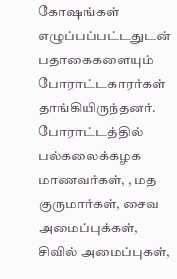கோஷங்கள் எழுப்பப்பட்டதுடன் பதாகைகளையும் போராட்டகாரர்கள் தாங்கியிருந்தனர்.
போராட்டத்தில் பல்கலைக்கழக மாணவர்கள், , மத குருமார்கள், சைவ அமைப்புக்கள், சிவில் அமைப்புகள்,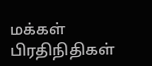மக்கள் பிரதிநிதிகள்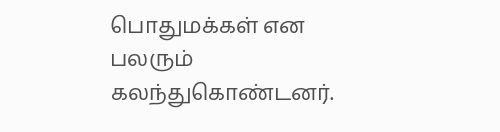பொதுமக்கள் என பலரும் கலந்துகொண்டனர்.